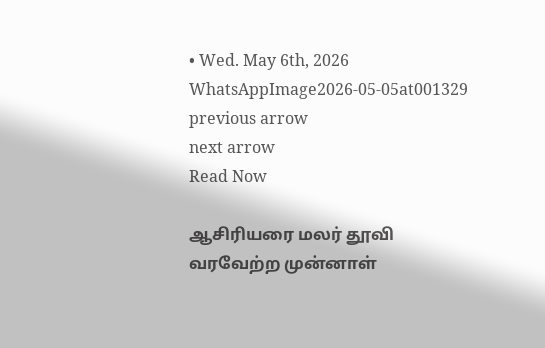• Wed. May 6th, 2026
WhatsAppImage2026-05-05at001329
previous arrow
next arrow
Read Now

ஆசிரியரை மலர் தூவி வரவேற்ற முன்னாள்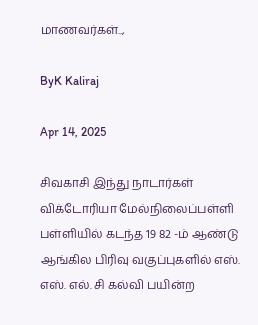மாணவர்கள்..,

ByK Kaliraj

Apr 14, 2025

சிவகாசி இந்து நாடார்கள் விக்டோரியா மேல்நிலைப்பள்ளி பள்ளியில் கடந்த 19 82 -ம் ஆண்டு ஆங்கில பிரிவு வகுப்புகளில் எஸ். எஸ். எல். சி கல்வி பயின்ற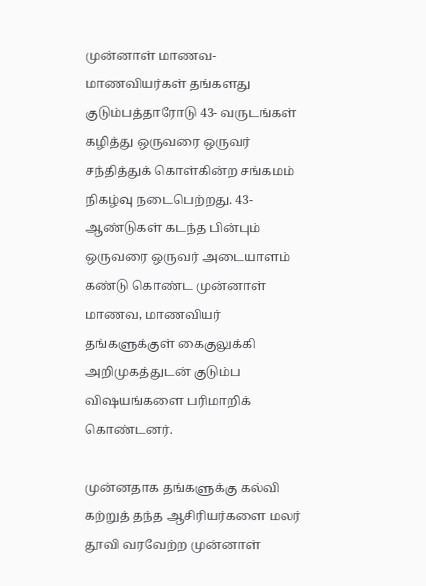முன்னாள் மாணவ- மாணவியர்கள் தங்களது குடும்பத்தாரோடு 43- வருடங்கள் கழித்து ஒருவரை ஒருவர் சந்தித்துக் கொள்கின்ற சங்கமம் நிகழ்வு நடைபெற்றது. 43- ஆண்டுகள் கடந்த பின்பும் ஒருவரை ஒருவர் அடையாளம் கண்டு கொண்ட முன்னாள் மாணவ, மாணவியர் தங்களுக்குள் கைகுலுக்கி அறிமுகத்துடன் குடும்ப விஷயங்களை பரிமாறிக் கொண்டனர்.

முன்னதாக தங்களுக்கு கல்வி கற்றுத் தந்த ஆசிரியர்களை மலர் தூவி வரவேற்ற முன்னாள்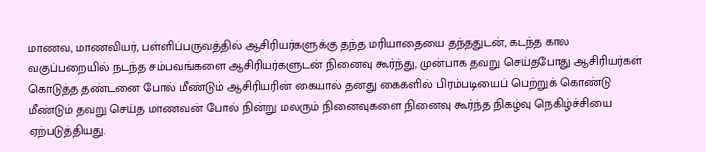மாணவ, மாணவியர், பள்ளிப்பருவத்தில் ஆசிரியர்களுக்கு தந்த மரியாதையை தந்ததுடன், கடந்த கால வகுப்பறையில் நடந்த சம்பவங்களை ஆசிரியர்களுடன் நினைவு கூர்ந்து, முன்பாக தவறு செய்தபோது ஆசிரியர்கள் கொடுத்த தண்டனை போல் மீண்டும் ஆசிரியரின் கையால் தனது கைகளில் பிரம்படியைப் பெற்றுக் கொண்டு மீண்டும் தவறு செய்த மாணவன் போல் நின்று மலரும் நினைவுகளை நினைவு கூர்ந்த நிகழ்வு நெகிழ்ச்சியை ஏற்படுத்தியது.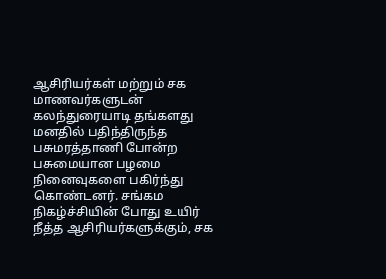ஆசிரியர்கள் மற்றும் சக மாணவர்களுடன் கலந்துரையாடி தங்களது மனதில் பதிந்திருந்த பசுமரத்தாணி போன்ற பசுமையான பழமை நினைவுகளை பகிர்ந்து கொண்டனர். சங்கம நிகழ்ச்சியின் போது உயிர் நீத்த ஆசிரியர்களுக்கும், சக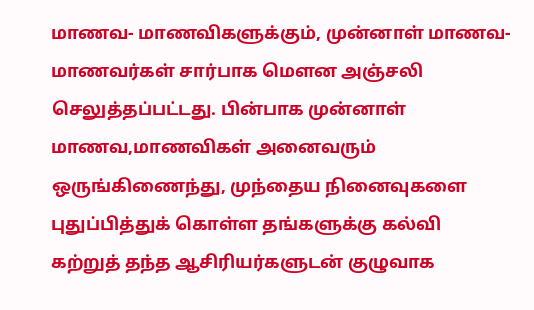மாணவ- மாணவிகளுக்கும், முன்னாள் மாணவ- மாணவர்கள் சார்பாக மௌன அஞ்சலி செலுத்தப்பட்டது. பின்பாக முன்னாள் மாணவ,மாணவிகள் அனைவரும் ஒருங்கிணைந்து, முந்தைய நினைவுகளை புதுப்பித்துக் கொள்ள தங்களுக்கு கல்வி கற்றுத் தந்த ஆசிரியர்களுடன் குழுவாக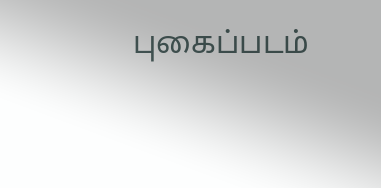புகைப்படம்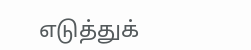எடுத்துக்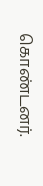கொண்டனர்.